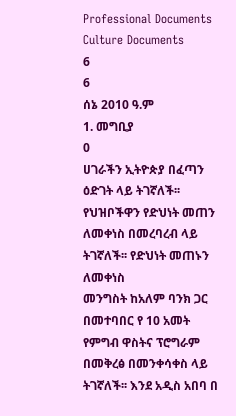Professional Documents
Culture Documents
6
6
ሰኔ 2010 ዓ.ም
1. መግቢያ
0
ሀገራችን ኢትዮጵያ በፈጣን ዕድገት ላይ ትገኛለች፡፡ የህዝቦችዋን የድህነት መጠን ለመቀነስ በመረባረብ ላይ ትገኛለች፡፡ የድህነት መጠኑን ለመቀነስ
መንግስት ከአለም ባንክ ጋር በመተባበር የ 10 አመት የምግብ ዋስትና ፕሮግራም በመቅረፅ በመንቀሳቀስ ላይ ትገኛለች፡፡ እንደ አዲስ አበባ በ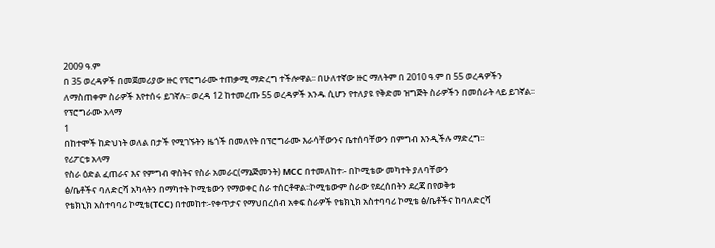2009 ዓ.ም
በ 35 ወረዳዎች በመጀመሪያው ዙር የፕሮግራሙ ተጠቃሚ ማድረግ ተችሎዋል፡፡ በሁለተኛው ዙር ማለትም በ 2010 ዓ.ም በ 55 ወረዳዎችን
ለማስጠቀም ስራዎች እየተሰሩ ይገኛሉ፡፡ ወረዳ 12 ከተመረጡ 55 ወረዳዎች አንዱ ሲሆን የተለያዩ የቅድመ ዝግጅት ስራዎችን በመሰራት ላይ ይገኛል፡፡
የፕሮግራሙ አላማ
1
በከተሞች ከድህነት ወለል በታች የሚገኙትን ዜጎች በመለየት በፕሮግራሙ እራሳቸውንና ቤተሰባቸውን በምግብ እንዲችሉ ማድረግ፡፡
የሪፖርቱ አላማ
የስራ ዕድል ፈጠራና እና የምግብ ዋስትና የስራ አመራር(ማኔጅመንት) MCC በተመለከተ፡- በኮሚቴው መካተት ያለባቸውን
ፅ/ቤቶችና ባለድርሻ አካላትን በማካተት ኮሚቴውን የማወቀር ስራ ተሰርቶዋል፡፡ኮሚቴውም ስራው የደረሰበትን ደረጃ በየወቅቱ
የቴክኒክ አስተባባሪ ኮሚቴ(TCC) በተመከተ፡-የቀጥታና የማህበረሰብ አቀፍ ስራዎች የቴክኒክ አስተባባሪ ኮሚቴ ፅ/ቤቶችና ከባለድርሻ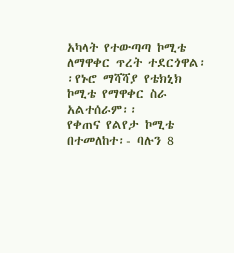አካላት የተውጣጣ ኮሚቴ ለማዋቀር ጥረት ተደርጎዋል፡፡የኑሮ ማሻሻያ የቴክኒክ ኮሚቴ የማዋቀር ስራ አልተሰራም፡፡
የቀጠና የልየታ ኮሚቴ በተመለከተ፡- ባሉን 8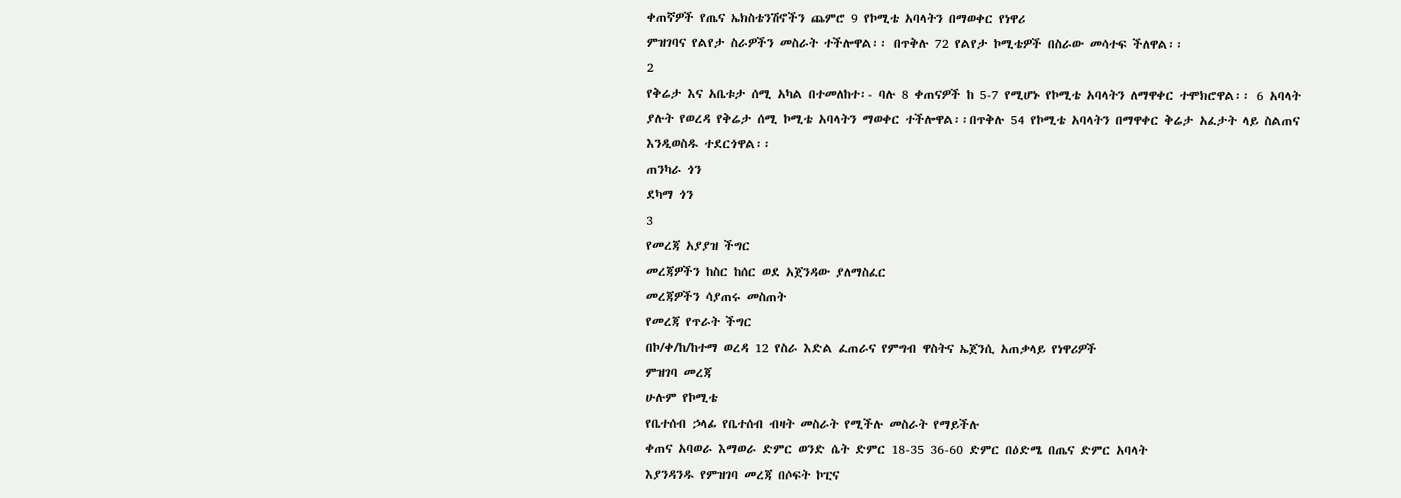ቀጠኛዎች የጤና ኤክስቴንሽኖችን ጨምሮ 9 የኮሚቴ አባላትን በማወቀር የነዋሪ
ምዝገባና የልየታ ስራዎችን መስራት ተችሎዋል፡፡ በጥቅሉ 72 የልየታ ኮሚቴዎች በስራው መሳተፍ ችለዋል፡፡
2
የቅሬታ እና አቤቱታ ሰሚ አካል በተመለከተ፡- ባሉ 8 ቀጠናዎች ከ 5-7 የሚሆኑ የኮሚቴ አባላትን ለማዋቀር ተሞክሮዋል፡፡ 6 አባላት
ያሉት የወረዳ የቅሬታ ሰሚ ኮሚቴ አባላትን ማወቀር ተችሎዋል፡፡በጥቅሉ 54 የኮሚቴ አባላትን በማዋቀር ቅሬታ አፈታት ላይ ስልጠና
እንዲወስዱ ተደርጎዋል፡፡
ጠንካራ ጎን
ደካማ ጎን
3
የመረጃ አያያዝ ችግር
መረጃዎችን ከስር ከሰር ወደ አጀንዳው ያለማስፈር
መረጃዎችን ሳያጠሩ መስጠት
የመረጃ የጥራት ችግር
በኮ/ቀ/ከ/ከተማ ወረዳ 12 የስራ እድል ፈጠራና የምግብ ዋስትና ኤጀንሲ አጠቃላይ የነዋሪዎች
ምዝገባ መረጃ
ሁሉም የኮሚቴ
የቤተሰብ ኃላፊ የቤተሰብ ብዛት መስራት የሚችሉ መስራት የማይችሉ
ቀጠና አባወራ እማወራ ድምር ወንድ ሴት ድምር 18-35 36-60 ድምር በዕድሜ በጤና ድምር አባላት
እያንዳንዱ የምዝገባ መረጃ በሶፍት ኮፒና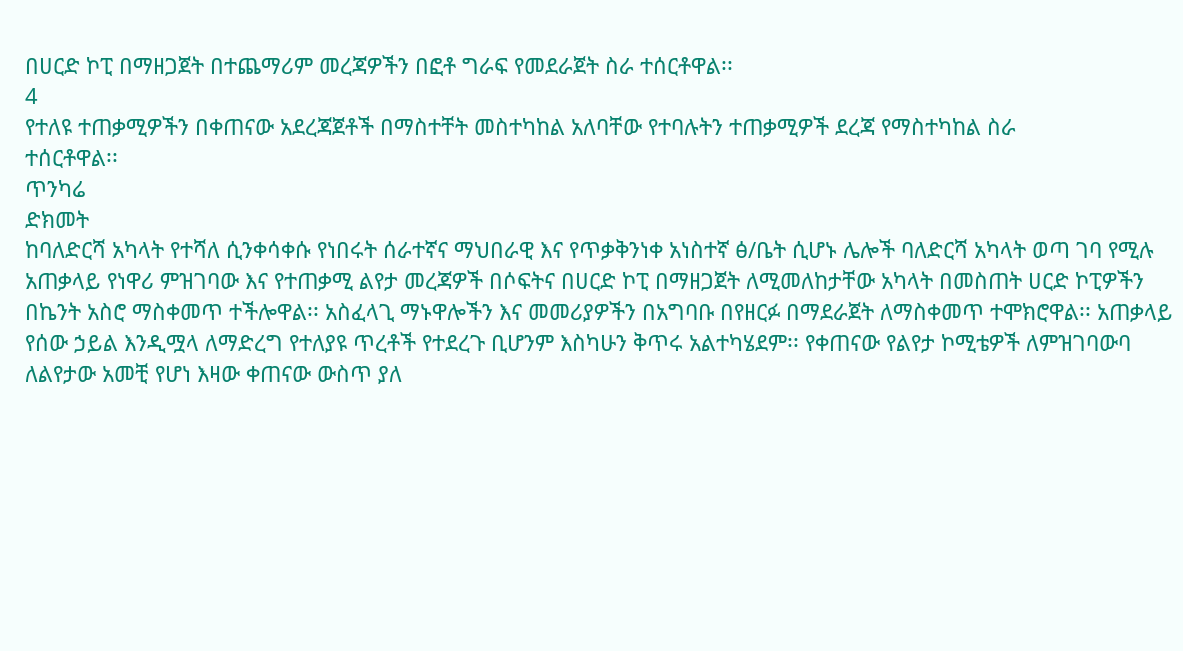በሀርድ ኮፒ በማዘጋጀት በተጨማሪም መረጃዎችን በፎቶ ግራፍ የመደራጀት ስራ ተሰርቶዋል፡፡
4
የተለዩ ተጠቃሚዎችን በቀጠናው አደረጃጀቶች በማስተቸት መስተካከል አለባቸው የተባሉትን ተጠቃሚዎች ደረጃ የማስተካከል ስራ
ተሰርቶዋል፡፡
ጥንካሬ
ድክመት
ከባለድርሻ አካላት የተሻለ ሲንቀሳቀሱ የነበሩት ሰራተኛና ማህበራዊ እና የጥቃቅንነቀ አነስተኛ ፅ/ቤት ሲሆኑ ሌሎች ባለድርሻ አካላት ወጣ ገባ የሚሉ
አጠቃላይ የነዋሪ ምዝገባው እና የተጠቃሚ ልየታ መረጃዎች በሶፍትና በሀርድ ኮፒ በማዘጋጀት ለሚመለከታቸው አካላት በመስጠት ሀርድ ኮፒዎችን
በኬንት አስሮ ማስቀመጥ ተችሎዋል፡፡ አስፈላጊ ማኑዋሎችን እና መመሪያዎችን በአግባቡ በየዘርፉ በማደራጀት ለማስቀመጥ ተሞክሮዋል፡፡ አጠቃላይ
የሰው ኃይል እንዲሟላ ለማድረግ የተለያዩ ጥረቶች የተደረጉ ቢሆንም እስካሁን ቅጥሩ አልተካሄደም፡፡ የቀጠናው የልየታ ኮሚቴዎች ለምዝገባውባ
ለልየታው አመቺ የሆነ እዛው ቀጠናው ውስጥ ያለ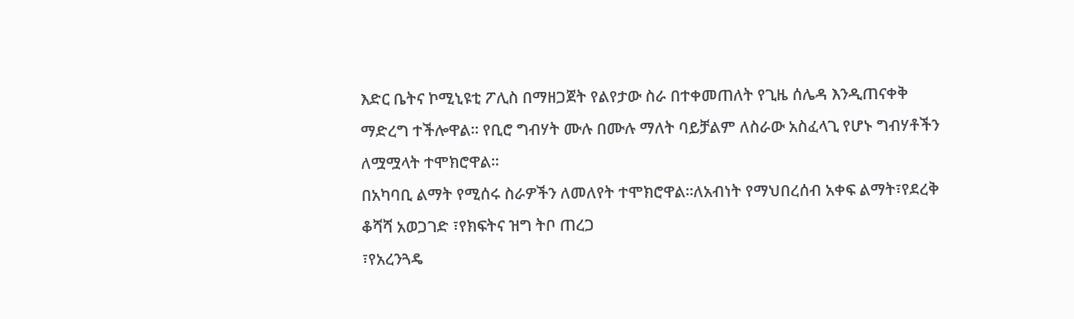እድር ቤትና ኮሚኒዩቲ ፖሊስ በማዘጋጀት የልየታው ስራ በተቀመጠለት የጊዜ ሰሌዳ እንዲጠናቀቅ
ማድረግ ተችሎዋል፡፡ የቢሮ ግብሃት ሙሉ በሙሉ ማለት ባይቻልም ለስራው አስፈላጊ የሆኑ ግብሃቶችን ለሟሟላት ተሞክሮዋል፡፡
በአካባቢ ልማት የሚሰሩ ስራዎችን ለመለየት ተሞክሮዋል፡፡ለአብነት የማህበረሰብ አቀፍ ልማት፣የደረቅ ቆሻሻ አወጋገድ ፣የክፍትና ዝግ ትቦ ጠረጋ
፣የአረንጓዴ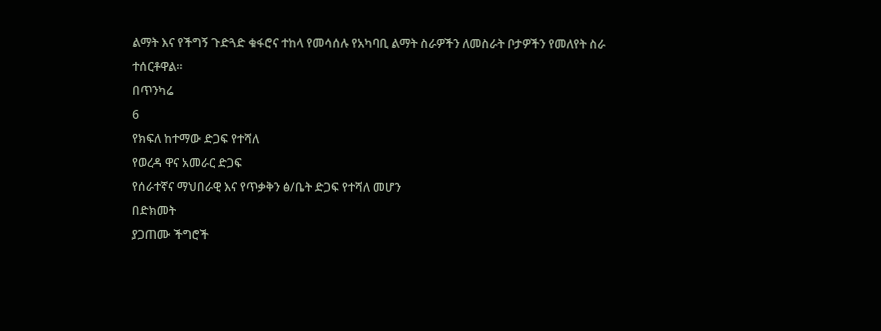ልማት እና የችግኝ ጉድጓድ ቁፋሮና ተከላ የመሳሰሉ የአካባቢ ልማት ስራዎችን ለመስራት ቦታዎችን የመለየት ስራ ተሰርቶዋል፡፡
በጥንካሬ
6
የክፍለ ከተማው ድጋፍ የተሻለ
የወረዳ ዋና አመራር ድጋፍ
የሰራተኛና ማህበራዊ እና የጥቃቅን ፅ/ቤት ድጋፍ የተሻለ መሆን
በድክመት
ያጋጠሙ ችግሮች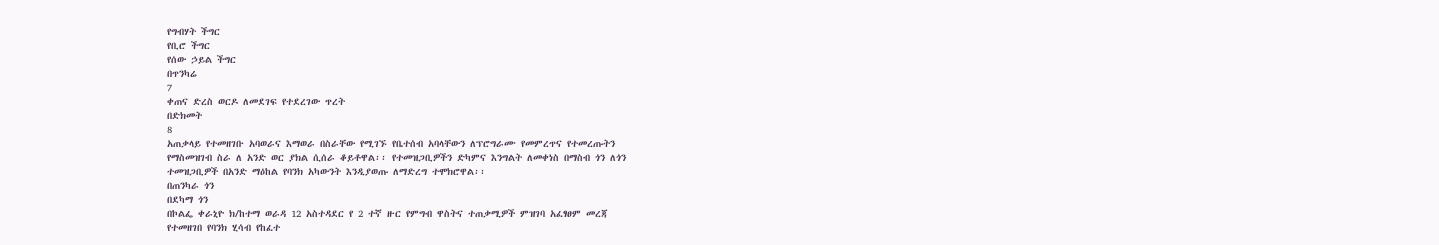የግብሃት ችግር
የቢሮ ችግር
የሰው ኃይል ችግር
በጥንካሬ
7
ቀጠና ድረስ ወርዶ ለመደገፍ የተደረገው ጥረት
በድክመት
8
አጠቃላይ የተመዘገቡ አባወራና እማወራ በስራቸው የሚገኙ የቤተሰብ አባላቸውን ለፕሮግራሙ የመምረጥና የተመረጡትን
የማስመዝገብ ስራ ለ አንድ ወር ያክል ሲሰራ ቆይቶዋል፡፡ የተመዝጋቢዎችን ድካምና እንግልት ለመቀነስ በማስብ ጎን ለጎን
ተመዝጋቢዎች በአንድ ማዕከል የባንክ አካውንት እንዲያወጡ ለማድረግ ተሞክሮዋል፡፡
በጠንካራ ጎን
በደካማ ጎን
በኮልፌ ቀራኒዮ ክ/ከተማ ወራዳ 12 አስተዳደር የ 2 ተኛ ዙር የምግብ ዋስትና ተጠቃሚዎች ምዝገባ አፈፃፀም መረጃ
የተመዘገበ የባንክ ሂሳብ የከፈተ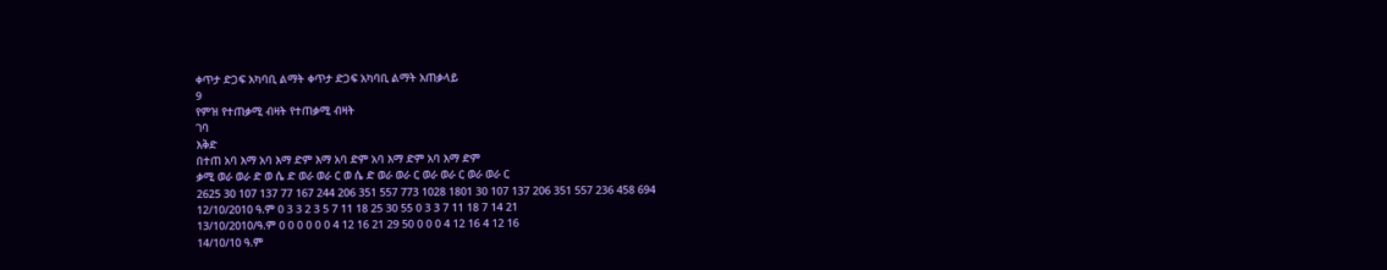ቀጥታ ድጋፍ አካባቢ ልማት ቀጥታ ድጋፍ አካባቢ ልማት አጠቃላይ
9
የምዝ የተጠቃሚ ብዛት የተጠቃሚ ብዛት
ገባ
እቅድ
በተጠ አባ እማ አባ እማ ድም እማ አባ ድም አባ እማ ድም አባ እማ ድም
ቃሚ ወራ ወራ ድ ወ ሴ ድ ወራ ወራ ር ወ ሴ ድ ወራ ወራ ር ወራ ወራ ር ወራ ወራ ር
2625 30 107 137 77 167 244 206 351 557 773 1028 1801 30 107 137 206 351 557 236 458 694
12/10/2010 ዓ.ም 0 3 3 2 3 5 7 11 18 25 30 55 0 3 3 7 11 18 7 14 21
13/10/2010/ዓ.ም 0 0 0 0 0 0 4 12 16 21 29 50 0 0 0 4 12 16 4 12 16
14/10/10 ዓ.ም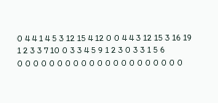0 4 4 1 4 5 3 12 15 4 12 0 0 4 4 3 12 15 3 16 19
1 2 3 3 7 10 0 3 3 4 5 9 1 2 3 0 3 3 1 5 6
0 0 0 0 0 0 0 0 0 0 0 0 0 0 0 0 0 0 0 0 0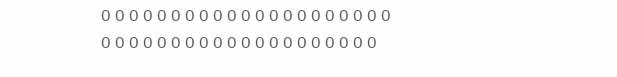0 0 0 0 0 0 0 0 0 0 0 0 0 0 0 0 0 0 0 0 0
0 0 0 0 0 0 0 0 0 0 0 0 0 0 0 0 0 0 0 0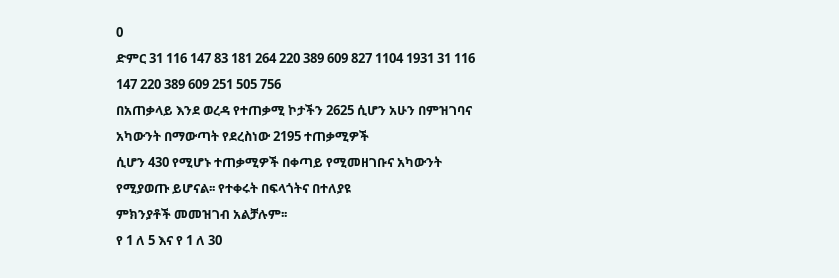0
ድምር 31 116 147 83 181 264 220 389 609 827 1104 1931 31 116 147 220 389 609 251 505 756
በአጠቃላይ እንደ ወረዳ የተጠቃሚ ኮታችን 2625 ሲሆን አሁን በምዝገባና አካውንት በማውጣት የደረስነው 2195 ተጠቃሚዎች
ሲሆን 430 የሚሆኑ ተጠቃሚዎች በቀጣይ የሚመዘገቡና አካውንት የሚያወጡ ይሆናል፡፡ የተቀሩት በፍላጎትና በተለያዩ
ምክንያቶች መመዝገብ አልቻሉም፡፡
የ 1 ለ 5 እና የ 1 ለ 30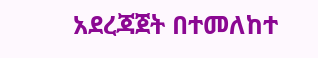አደረጃጀት በተመለከተ